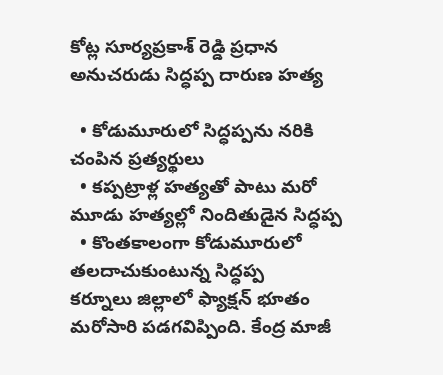కోట్ల సూర్యప్రకాశ్ రెడ్డి ప్రధాన అనుచరుడు సిద్ధప్ప దారుణ హత్య

  • కోడుమూరులో సిద్ధప్పను నరికి చంపిన ప్రత్యర్థులు
  • కప్పట్రాళ్ల హత్యతో పాటు మరో మూడు హత్యల్లో నిందితుడైన సిద్ధప్ప
  • కొంతకాలంగా కోడుమూరులో తలదాచుకుంటున్న సిద్ధప్ప
కర్నూలు జిల్లాలో ఫ్యాక్షన్ భూతం మరోసారి పడగవిప్పింది. కేంద్ర మాజీ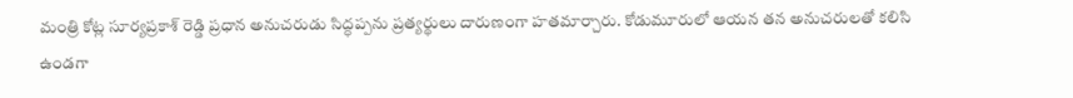మంత్రి కోట్ల సూర్యప్రకాశ్ రెడ్డి ప్రధాన అనుచరుడు సిద్ధప్పను ప్రత్యర్థులు దారుణంగా హతమార్చారు. కోడుమూరులో ఆయన తన అనుచరులతో కలిసి ఉండగా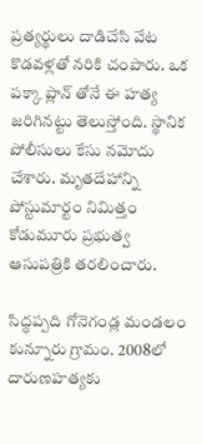ప్రత్యర్థులు దాడిచేసి వేట కొడవళ్లతో నరికి చంపారు. ఒక పక్కా ప్లాన్ తోనే ఈ హత్య జరిగినట్టు తెలుస్తోంది. స్థానిక పోలీసులు కేసు నమోదు చేశారు. మృతదేహాన్ని పోస్టుమార్టం నిమిత్తం కోడుమూరు ప్రభుత్వ ఆసుపత్రికి తరలించారు.

సిద్ధప్పది గోనెగండ్ల మండలం కున్నూరు గ్రామం. 2008లో దారుణహత్యకు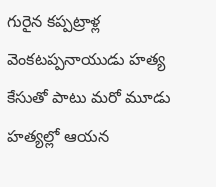గురైన కప్పట్రాళ్ల వెంకటప్పనాయుడు హత్య కేసుతో పాటు మరో మూడు హత్యల్లో ఆయన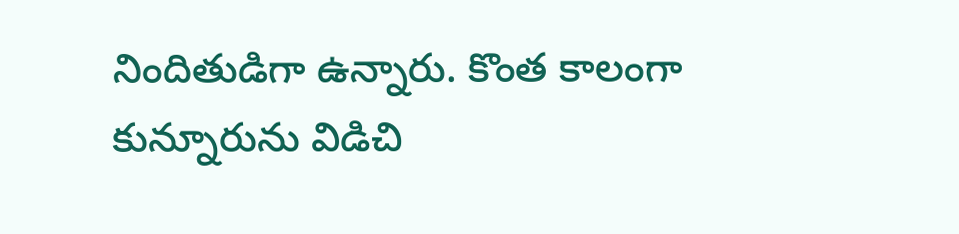నిందితుడిగా ఉన్నారు. కొంత కాలంగా కున్నూరును విడిచి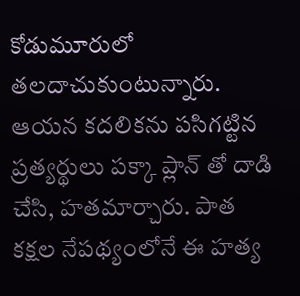కోడుమూరులో తలదాచుకుంటున్నారు. ఆయన కదలికను పసిగట్టిన ప్రత్యర్థులు పక్కా ప్లాన్ తో దాడి చేసి, హతమార్చారు. పాత కక్షల నేపథ్యంలోనే ఈ హత్య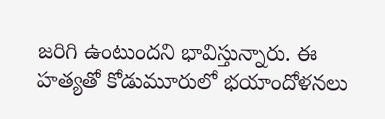జరిగి ఉంటుందని భావిస్తున్నారు. ఈ హత్యతో కోడుమూరులో భయాందోళనలు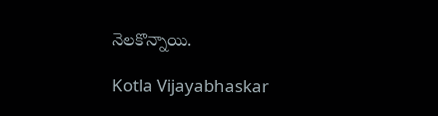నెలకొన్నాయి.

Kotla Vijayabhaskar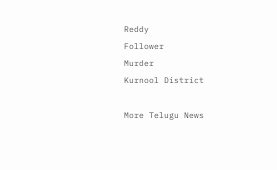Reddy
Follower
Murder
Kurnool District

More Telugu News